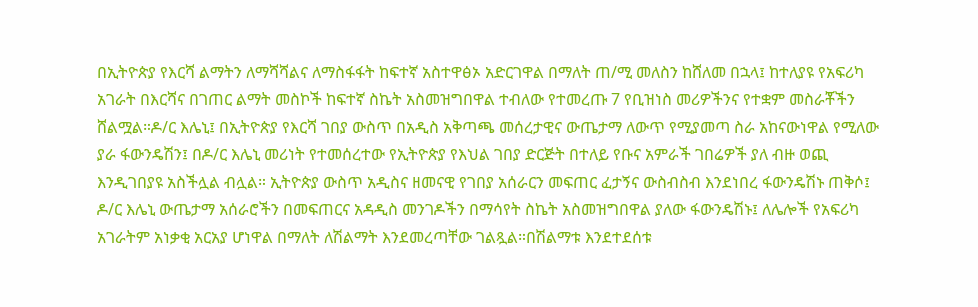በኢትዮጵያ የእርሻ ልማትን ለማሻሻልና ለማስፋፋት ከፍተኛ አስተዋፅኦ አድርገዋል በማለት ጠ/ሚ መለስን ከሸለመ በኋላ፤ ከተለያዩ የአፍሪካ አገራት በእርሻና በገጠር ልማት መስኮች ከፍተኛ ስኬት አስመዝግበዋል ተብለው የተመረጡ 7 የቢዝነስ መሪዎችንና የተቋም መስራቾችን ሸልሟል።ዶ/ር እሌኒ፤ በኢትዮጵያ የእርሻ ገበያ ውስጥ በአዲስ አቅጣጫ መሰረታዊና ውጤታማ ለውጥ የሚያመጣ ስራ አከናውነዋል የሚለው ያራ ፋውንዴሽን፤ በዶ/ር እሌኒ መሪነት የተመሰረተው የኢትዮጵያ የእህል ገበያ ድርጅት በተለይ የቡና አምራች ገበሬዎች ያለ ብዙ ወጪ እንዲገበያዩ አስችሏል ብሏል። ኢትዮጵያ ውስጥ አዲስና ዘመናዊ የገበያ አሰራርን መፍጠር ፈታኝና ውስብስብ እንደነበረ ፋውንዴሽኑ ጠቅሶ፤ ዶ/ር እሌኒ ውጤታማ አሰራሮችን በመፍጠርና አዳዲስ መንገዶችን በማሳየት ስኬት አስመዝግበዋል ያለው ፋውንዴሽኑ፤ ለሌሎች የአፍሪካ አገራትም አነቃቂ አርአያ ሆነዋል በማለት ለሽልማት እንደመረጣቸው ገልጿል።በሽልማቱ እንደተደሰቱ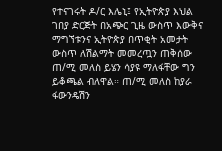የተናገሩት ዶ/ር እሌኒ፤ የኢትዮጵያ እህል ገበያ ድርጅት በአጭር ጊዜ ውስጥ እውቅና ማግኘቱንና ኢትዮጵያ በጥቂት አመታት ውስጥ ለሽልማት መመረጧን ጠቅሰው ጠ/ሚ መለስ ይሄን ሳያዩ ማለፋቸው ግን ይቆጫል ብለዋል። ጠ/ሚ መለስ ከያራ ፋውንዴሽን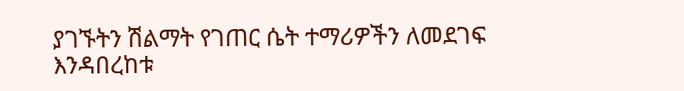ያገኙትን ሽልማት የገጠር ሴት ተማሪዎችን ለመደገፍ እንዳበረከቱ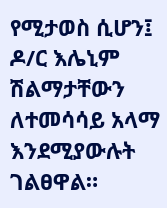የሚታወስ ሲሆን፤ ዶ/ር እሌኒም ሽልማታቸውን ለተመሳሳይ አላማ እንደሚያውሉት ገልፀዋል።